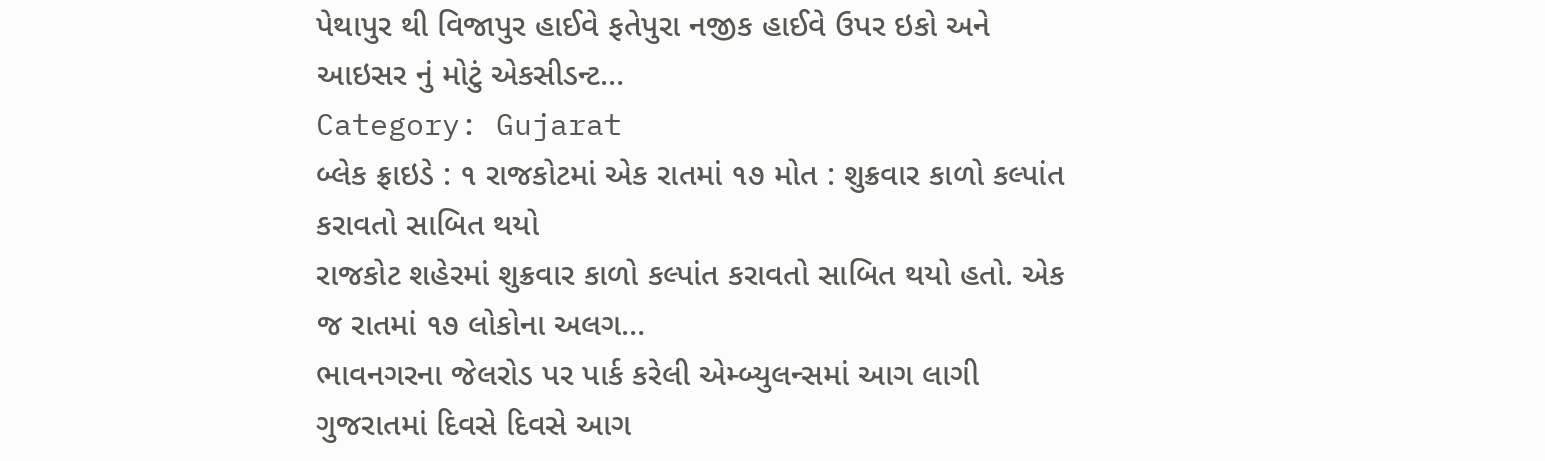પેથાપુર થી વિજાપુર હાઈવે ફતેપુરા નજીક હાઈવે ઉપર ઇકો અને આઇસર નું મોટું એકસીડન્ટ…
Category: Gujarat
બ્લેક ફ્રાઇડે : ૧ રાજકોટમાં એક રાતમાં ૧૭ મોત : શુક્રવાર કાળો કલ્પાંત કરાવતો સાબિત થયો
રાજકોટ શહેરમાં શુક્રવાર કાળો કલ્પાંત કરાવતો સાબિત થયો હતો. એક જ રાતમાં ૧૭ લોકોના અલગ…
ભાવનગરના જેલરોડ પર પાર્ક કરેલી એમ્બ્યુલન્સમાં આગ લાગી
ગુજરાતમાં દિવસે દિવસે આગ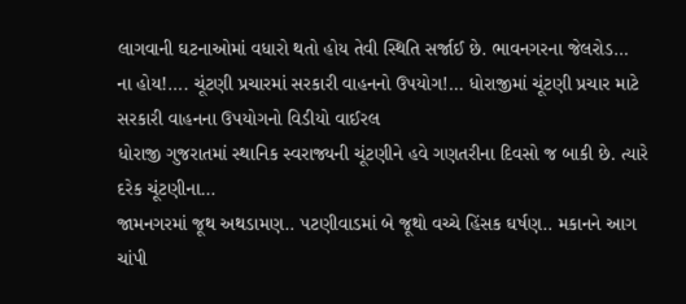લાગવાની ઘટનાઓમાં વધારો થતો હોય તેવી સ્થિતિ સર્જાઈ છે. ભાવનગરના જેલરોડ…
ના હોય!…. ચૂંટણી પ્રચારમાં સરકારી વાહનનો ઉપયોગ!… ધોરાજીમાં ચૂંટણી પ્રચાર માટે સરકારી વાહનના ઉપયોગનો વિડીયો વાઈરલ
ધોરાજી ગુજરાતમાં સ્થાનિક સ્વરાજ્યની ચૂંટણીને હવે ગણતરીના દિવસો જ બાકી છે. ત્યારે દરેક ચૂંટણીના…
જામનગરમાં જૂથ અથડામણ.. પટણીવાડમાં બે જૂથો વચ્ચે હિંસક ઘર્ષણ.. મકાનને આગ ચાંપી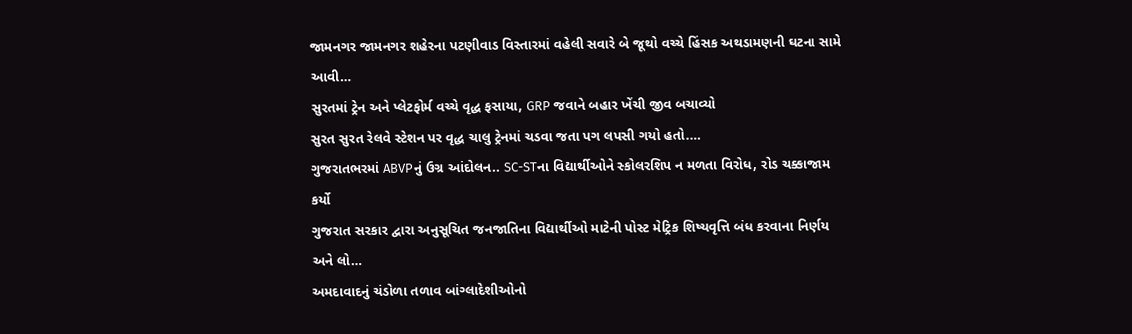જામનગર જામનગર શહેરના પટણીવાડ વિસ્તારમાં વહેલી સવારે બે જૂથો વચ્ચે હિંસક અથડામણની ઘટના સામે આવી…
સુરતમાં ટ્રેન અને પ્લેટફોર્મ વચ્ચે વૃદ્ધ ફસાયા, GRP જવાને બહાર ખેંચી જીવ બચાવ્યો
સુરત સુરત રેલવે સ્ટેશન પર વૃદ્ધ ચાલુ ટ્રેનમાં ચડવા જતા પગ લપસી ગયો હતો.…
ગુજરાતભરમાં ABVPનું ઉગ્ર આંદોલન.. SC-STના વિદ્યાર્થીઓને સ્કોલરશિપ ન મળતા વિરોધ, રોડ ચક્કાજામ કર્યો
ગુજરાત સરકાર દ્વારા અનુસૂચિત જનજાતિના વિદ્યાર્થીઓ માટેની પોસ્ટ મેટ્રિક શિષ્યવૃત્તિ બંધ કરવાના નિર્ણય અને લો…
અમદાવાદનું ચંડોળા તળાવ બાંગ્લાદેશીઓનો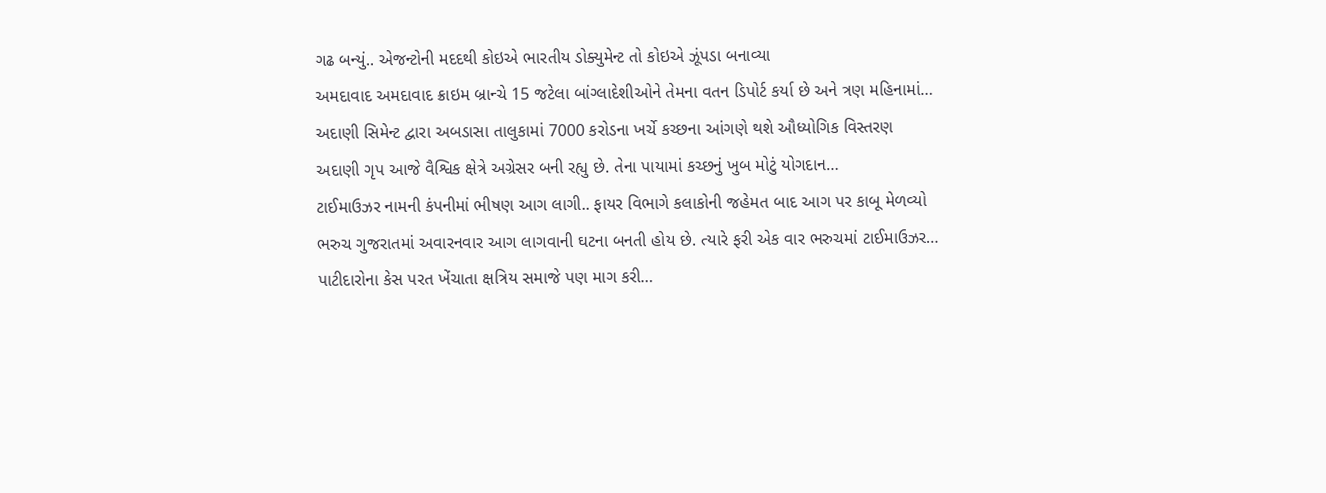ગઢ બન્યું.. એજન્ટોની મદદથી કોઇએ ભારતીય ડોક્યુમેન્ટ તો કોઇએ ઝૂંપડા બનાવ્યા
અમદાવાદ અમદાવાદ ક્રાઇમ બ્રાન્ચે 15 જટેલા બાંગ્લાદેશીઓને તેમના વતન ડિપોર્ટ કર્યા છે અને ત્રણ મહિનામાં…
અદાણી સિમેન્ટ દ્વારા અબડાસા તાલુકામાં 7000 કરોડના ખર્ચે કચ્છના આંગણે થશે ઔધ્યોગિક વિસ્તરણ
અદાણી ગૃપ આજે વૈશ્વિક ક્ષેત્રે અગ્રેસર બની રહ્યુ છે. તેના પાયામાં કચ્છનું ખુબ મોટું યોગદાન…
ટાઈમાઉઝર નામની કંપનીમાં ભીષણ આગ લાગી.. ફાયર વિભાગે કલાકોની જહેમત બાદ આગ પર કાબૂ મેળવ્યો
ભરુચ ગુજરાતમાં અવારનવાર આગ લાગવાની ઘટના બનતી હોય છે. ત્યારે ફરી એક વાર ભરુચમાં ટાઈમાઉઝર…
પાટીદારોના કેસ પરત ખેંચાતા ક્ષત્રિય સમાજે પણ માગ કરી…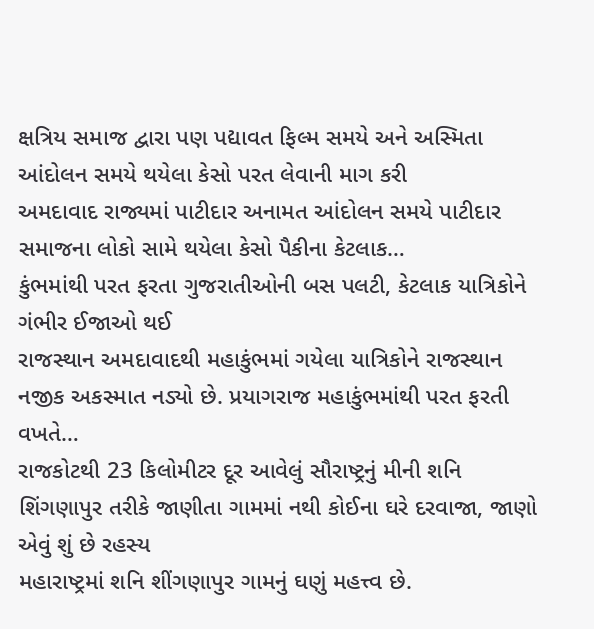ક્ષત્રિય સમાજ દ્વારા પણ પદ્યાવત ફિલ્મ સમયે અને અસ્મિતા આંદોલન સમયે થયેલા કેસો પરત લેવાની માગ કરી
અમદાવાદ રાજ્યમાં પાટીદાર અનામત આંદોલન સમયે પાટીદાર સમાજના લોકો સામે થયેલા કેસો પૈકીના કેટલાક…
કુંભમાંથી પરત ફરતા ગુજરાતીઓની બસ પલટી, કેટલાક યાત્રિકોને ગંભીર ઈજાઓ થઈ
રાજસ્થાન અમદાવાદથી મહાકુંભમાં ગયેલા યાત્રિકોને રાજસ્થાન નજીક અકસ્માત નડ્યો છે. પ્રયાગરાજ મહાકુંભમાંથી પરત ફરતી વખતે…
રાજકોટથી 23 કિલોમીટર દૂર આવેલું સૌરાષ્ટ્રનું મીની શનિ શિંગણાપુર તરીકે જાણીતા ગામમાં નથી કોઈના ઘરે દરવાજા, જાણો એવું શું છે રહસ્ય
મહારાષ્ટ્રમાં શનિ શીંગણાપુર ગામનું ઘણું મહત્ત્વ છે.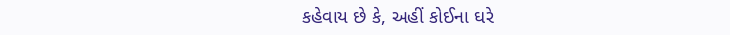કહેવાય છે કે, અહીં કોઈના ઘરે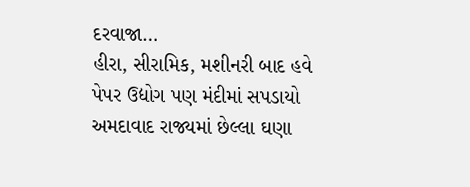દરવાજા…
હીરા, સીરામિક, મશીનરી બાદ હવે પેપર ઉદ્યોગ પણ મંદીમાં સપડાયો
અમદાવાદ રાજ્યમાં છેલ્લા ઘણા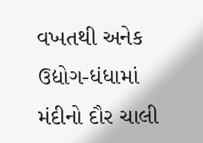વખતથી અનેક ઉદ્યોગ-ધંધામાં મંદીનો દૌર ચાલી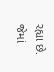રહ્યા છે. જેમાં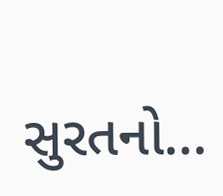સુરતનો…